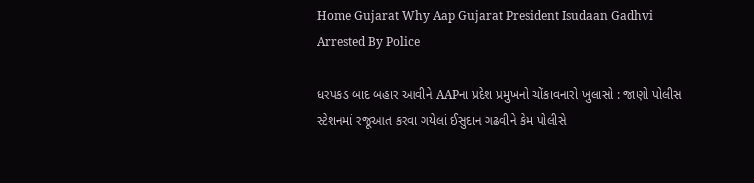Home Gujarat Why Aap Gujarat President Isudaan Gadhvi Arrested By Police

ધરપકડ બાદ બહાર આવીને AAPના પ્રદેશ પ્રમુખનો ચોંકાવનારો ખુલાસો : જાણો પોલીસ સ્ટેશનમાં રજૂઆત કરવા ગયેલાં ઈસુદાન ગઢવીને કેમ પોલીસે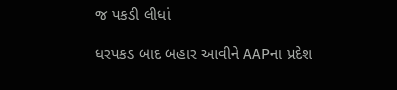જ પકડી લીધાં

ધરપકડ બાદ બહાર આવીને AAPના પ્રદેશ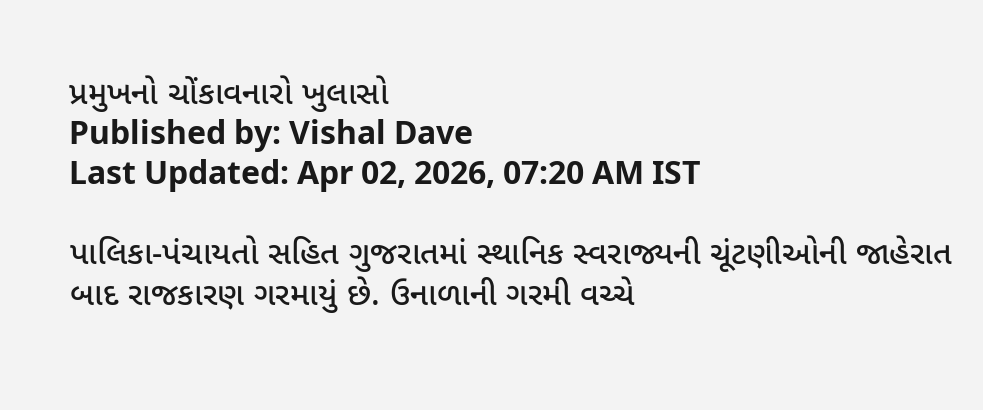પ્રમુખનો ચોંકાવનારો ખુલાસો
Published by: Vishal Dave
Last Updated: Apr 02, 2026, 07:20 AM IST

પાલિકા-પંચાયતો સહિત ગુજરાતમાં સ્થાનિક સ્વરાજ્યની ચૂંટણીઓની જાહેરાત બાદ રાજકારણ ગરમાયું છે. ઉનાળાની ગરમી વચ્ચે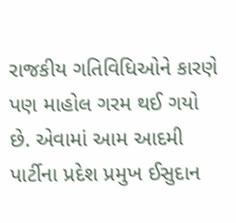રાજકીય ગતિવિધિઓને કારણે પણ માહોલ ગરમ થઈ ગયો છે. એવામાં આમ આદમી પાર્ટીના પ્રદેશ પ્રમુખ ઈસુદાન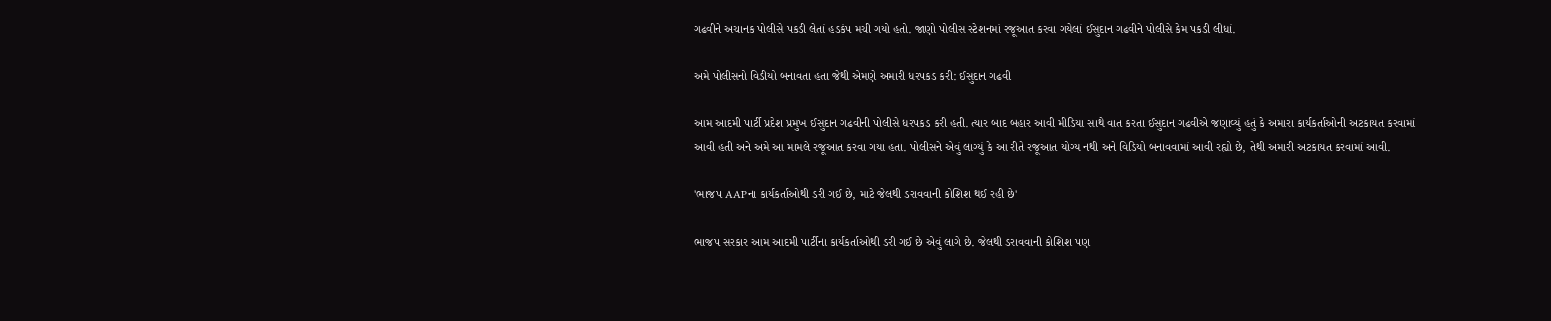ગઢવીને અચાનક પોલીસે પકડી લેતાં હડકંપ મચી ગયો હતો. જાણો પોલીસ સ્ટેશનમાં રજૂઆત કરવા ગયેલાં ઈસુદાન ગઢવીને પોલીસે કેમ પકડી લીધાં.

અમે પોલીસનો વિડીયો બનાવતા હતા જેથી એમણે અમારી ધરપકડ કરી: ઈસુદાન ગઢવી

આમ આદમી પાર્ટી પ્રદેશ પ્રમુખ ઈસુદાન ગઢવીની પોલીસે ધરપકડ કરી હતી. ત્યાર બાદ બહાર આવી મીડિયા સાથે વાત કરતા ઈસુદાન ગઢવીએ જણાવ્યું હતું કે અમારા કાર્યકર્તાઓની અટકાયત કરવામાં આવી હતી અને અમે આ મામલે રજૂઆત કરવા ગયા હતા. પોલીસને એવું લાગ્યું કે આ રીતે રજૂઆત યોગ્ય નથી અને વિડિયો બનાવવામાં આવી રહ્યો છે, તેથી અમારી અટકાયત કરવામાં આવી.

'ભાજપ AAPના કાર્યકર્તાઓથી ડરી ગઈ છે, માટે જેલથી ડરાવવાની કોશિશ થઈ રહી છે'

ભાજપ સરકાર આમ આદમી પાર્ટીના કાર્યકર્તાઓથી ડરી ગઈ છે એવું લાગે છે. જેલથી ડરાવવાની કોશિશ પણ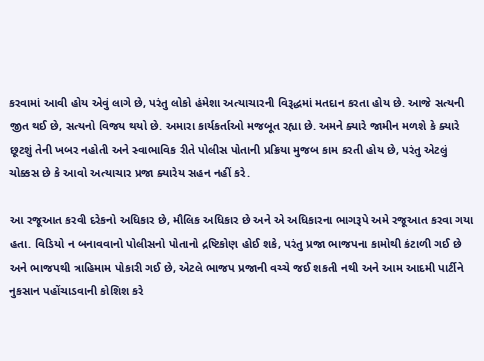કરવામાં આવી હોય એવું લાગે છે, પરંતુ લોકો હંમેશા અત્યાચારની વિરૂદ્ધમાં મતદાન કરતા હોય છે. આજે સત્યની જીત થઈ છે, સત્યનો વિજય થયો છે. અમારા કાર્યકર્તાઓ મજબૂત રહ્યા છે. અમને ક્યારે જામીન મળશે કે ક્યારે છૂટશું તેની ખબર નહોતી અને સ્વાભાવિક રીતે પોલીસ પોતાની પ્રક્રિયા મુજબ કામ કરતી હોય છે, પરંતુ એટલું ચોક્કસ છે કે આવો અત્યાચાર પ્રજા ક્યારેય સહન નહીં કરે.

આ રજૂઆત કરવી દરેકનો અધિકાર છે, મૌલિક અધિકાર છે અને એ અધિકારના ભાગરૂપે અમે રજૂઆત કરવા ગયા હતા. વિડિયો ન બનાવવાનો પોલીસનો પોતાનો દ્રષ્ટિકોણ હોઈ શકે, પરંતુ પ્રજા ભાજપના કામોથી કંટાળી ગઈ છે અને ભાજપથી ત્રાહિમામ પોકારી ગઈ છે, એટલે ભાજપ પ્રજાની વચ્ચે જઈ શકતી નથી અને આમ આદમી પાર્ટીને નુકસાન પહોંચાડવાની કોશિશ કરે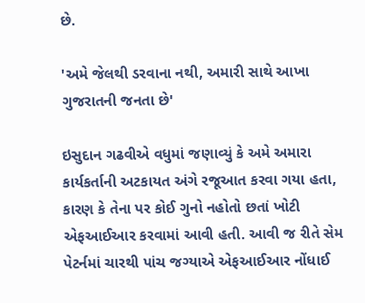છે.

'અમે જેલથી ડરવાના નથી, અમારી સાથે આખા ગુજરાતની જનતા છે'

ઇસુદાન ગઢવીએ વધુમાં જણાવ્યું કે અમે અમારા કાર્યકર્તાની અટકાયત અંગે રજૂઆત કરવા ગયા હતા, કારણ કે તેના પર કોઈ ગુનો નહોતો છતાં ખોટી એફઆઈઆર કરવામાં આવી હતી. આવી જ રીતે સેમ પેટર્નમાં ચારથી પાંચ જગ્યાએ એફઆઈઆર નોંધાઈ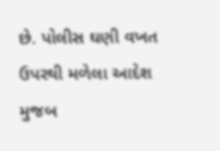છે. પોલીસ ઘણી વખત ઉપરથી મળેલા આદેશ મુજબ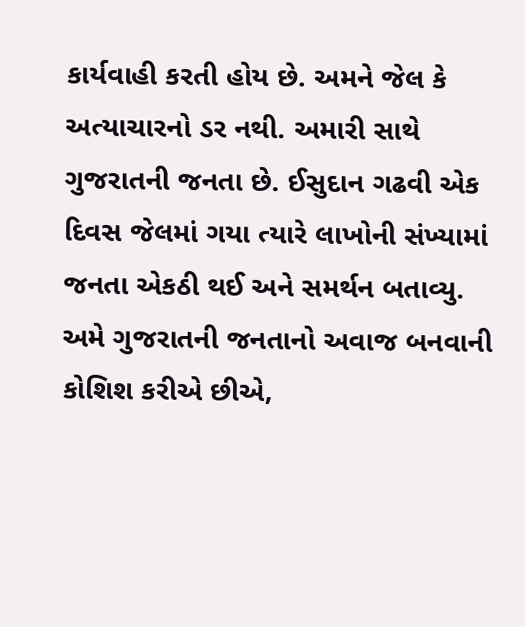કાર્યવાહી કરતી હોય છે. અમને જેલ કે અત્યાચારનો ડર નથી. અમારી સાથે ગુજરાતની જનતા છે. ઈસુદાન ગઢવી એક દિવસ જેલમાં ગયા ત્યારે લાખોની સંખ્યામાં જનતા એકઠી થઈ અને સમર્થન બતાવ્યુ. અમે ગુજરાતની જનતાનો અવાજ બનવાની કોશિશ કરીએ છીએ,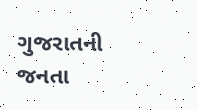ગુજરાતની જનતા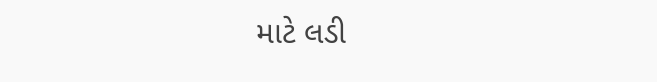માટે લડી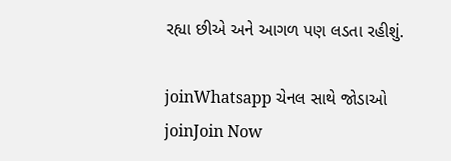રહ્યા છીએ અને આગળ પણ લડતા રહીશું.

joinWhatsapp ચેનલ સાથે જોડાઓ
joinJoin Now